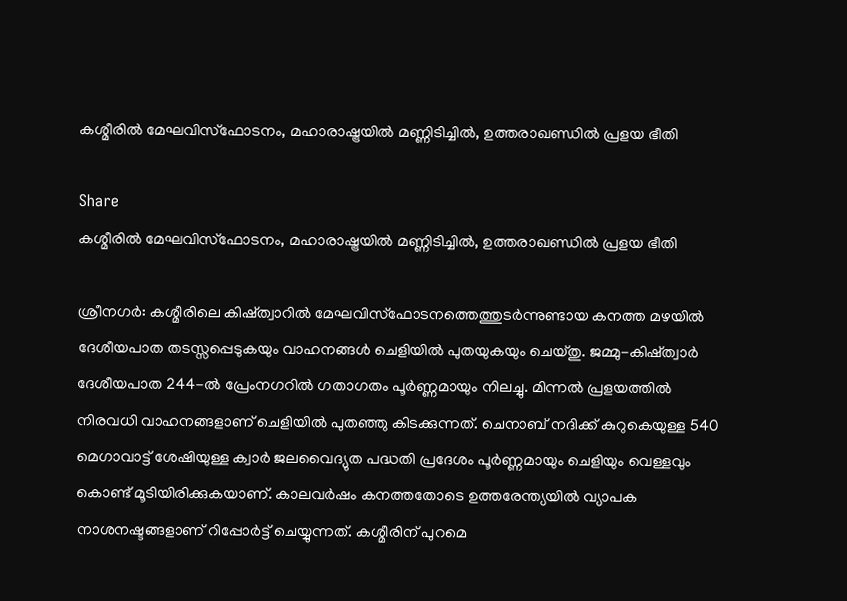കശ്മീരിൽ മേഘവിസ്‌ഫോടനം, മഹാരാഷ്ട്രയിൽ മണ്ണിടിച്ചിൽ, ഉത്തരാഖണ്ഡിൽ പ്രളയ ഭീതി

Share
കശ്മീരിൽ മേഘവിസ്‌ഫോടനം, മഹാരാഷ്ട്രയിൽ മണ്ണിടിച്ചിൽ, ഉത്തരാഖണ്ഡിൽ പ്രളയ ഭീതി

ശ്രീനഗർ: കശ്മീരിലെ കിഷ്ത്വാറിൽ മേഘവിസ്‌ഫോടനത്തെത്തുടർന്നുണ്ടായ കനത്ത മഴയിൽ ദേശീയപാത തടസ്സപ്പെടുകയും വാഹനങ്ങൾ ചെളിയിൽ പുതയുകയും ചെയ്തു. ജമ്മു-കിഷ്ത്വാർ ദേശീയപാത 244-ൽ പ്രേംനഗറിൽ ഗതാഗതം പൂർണ്ണമായും നിലച്ചു. മിന്നൽ പ്രളയത്തിൽ നിരവധി വാഹനങ്ങളാണ് ചെളിയിൽ പുതഞ്ഞു കിടക്കുന്നത്. ചെനാബ് നദിക്ക് കുറുകെയുള്ള 540 മെഗാവാട്ട് ശേഷിയുള്ള ക്വാർ ജലവൈദ്യുത പദ്ധതി പ്രദേശം പൂർണ്ണമായും ചെളിയും വെള്ളവും കൊണ്ട് മൂടിയിരിക്കുകയാണ്. കാലവർഷം കനത്തതോടെ ഉത്തരേന്ത്യയിൽ വ്യാപക നാശനഷ്ടങ്ങളാണ് റിപ്പോർട്ട് ചെയ്യുന്നത്. കശ്മീരിന് പുറമെ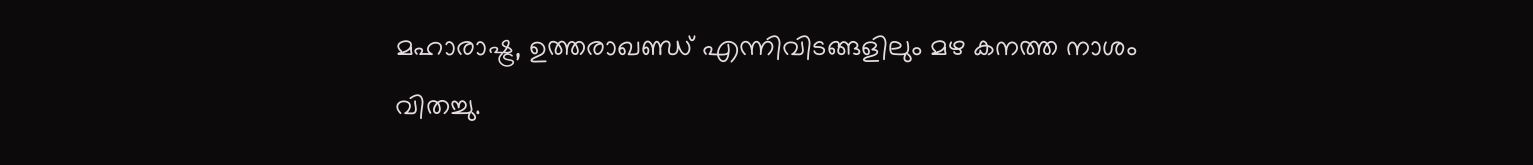മഹാരാഷ്ട്ര, ഉത്തരാഖണ്ഡ് എന്നിവിടങ്ങളിലും മഴ കനത്ത നാശം വിതച്ചു.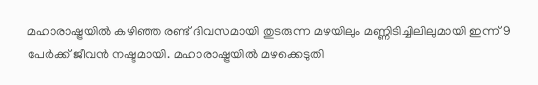മഹാരാഷ്ട്രയിൽ കഴിഞ്ഞ രണ്ട് ദിവസമായി തുടരുന്ന മഴയിലും മണ്ണിടിച്ചിലിലുമായി ഇന്ന് 9 പേർക്ക് ജീവൻ നഷ്ടമായി. മഹാരാഷ്ട്രയിൽ മഴക്കെടുതി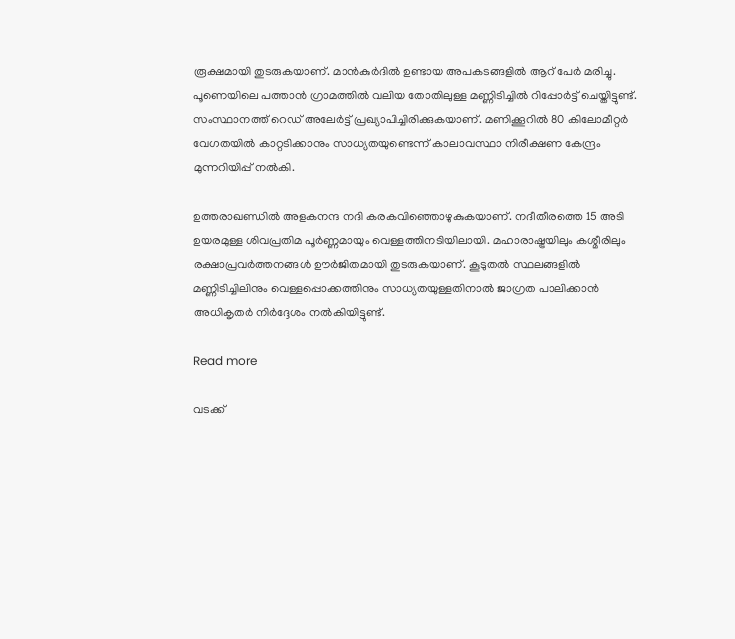രൂക്ഷമായി തുടരുകയാണ്. മാൻകുർദിൽ ഉണ്ടായ അപകടങ്ങളിൽ ആറ് പേർ മരിച്ചു. പൂണെയിലെ പത്താൻ ഗ്രാമത്തിൽ വലിയ തോതിലുള്ള മണ്ണിടിച്ചിൽ റിപ്പോർട്ട് ചെയ്തിട്ടുണ്ട്. സംസ്ഥാനത്ത് റെഡ് അലേർട്ട് പ്രഖ്യാപിച്ചിരിക്കുകയാണ്. മണിക്കൂറിൽ 80 കിലോമീറ്റർ വേഗതയിൽ കാറ്റടിക്കാനും സാധ്യതയുണ്ടെന്ന് കാലാവസ്ഥാ നിരീക്ഷണ കേന്ദ്രം മുന്നറിയിപ്പ് നൽകി.

ഉത്തരാഖണ്ഡിൽ അളകനന്ദ നദി കരകവിഞ്ഞൊഴുകുകയാണ്. നദീതീരത്തെ 15 അടി ഉയരമുള്ള ശിവപ്രതിമ പൂർണ്ണമായും വെള്ളത്തിനടിയിലായി. മഹാരാഷ്ട്രയിലും കശ്മീരിലും രക്ഷാപ്രവർത്തനങ്ങൾ ഊർജിതമായി തുടരുകയാണ്. കൂടുതൽ സ്ഥലങ്ങളിൽ മണ്ണിടിച്ചിലിനും വെള്ളപ്പൊക്കത്തിനും സാധ്യതയുള്ളതിനാൽ ജാഗ്രത പാലിക്കാൻ അധികൃതർ നിർദ്ദേശം നൽകിയിട്ടുണ്ട്.

Read more

വടക്ക്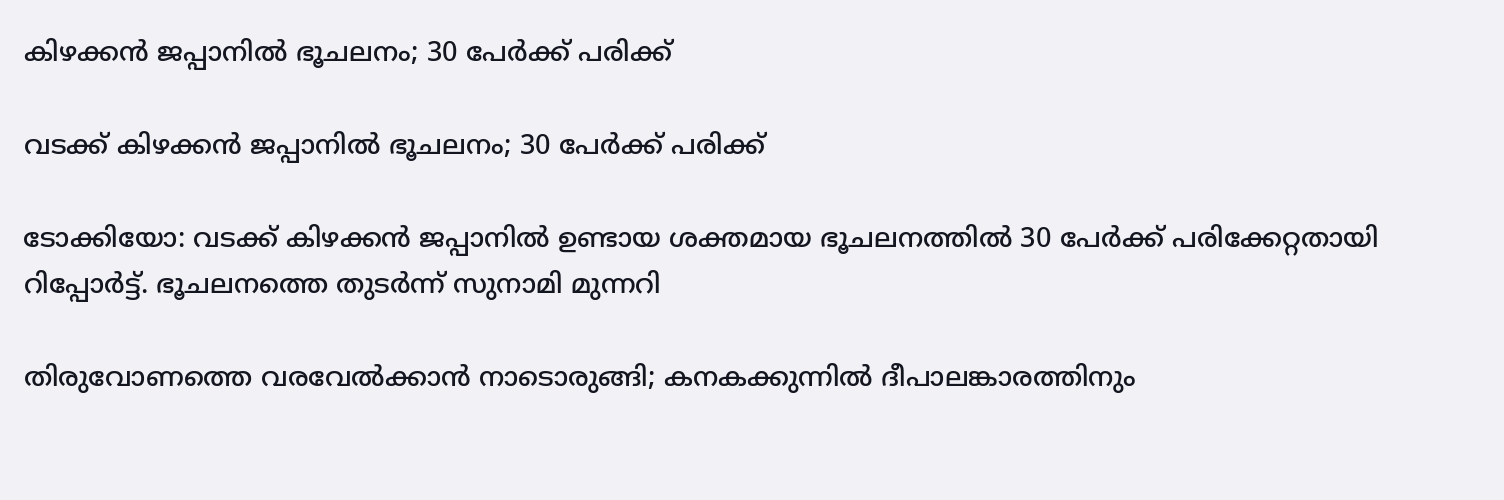കിഴക്കൻ ജപ്പാനിൽ ഭൂചലനം; 30 പേർക്ക് പരിക്ക്

വടക്ക് കിഴക്കൻ ജപ്പാനിൽ ഭൂചലനം; 30 പേർക്ക് പരിക്ക്

ടോക്കിയോ: വടക്ക് കിഴക്കൻ ജപ്പാനിൽ ഉണ്ടായ ശക്തമായ ഭൂചലനത്തിൽ 30 പേർക്ക് പരിക്കേറ്റതായി റിപ്പോർട്ട്. ഭൂചലനത്തെ തുടർന്ന് സുനാമി മുന്നറി

തിരുവോണത്തെ വരവേൽക്കാൻ നാടൊരുങ്ങി; കനകക്കുന്നിൽ ദീപാലങ്കാരത്തിനും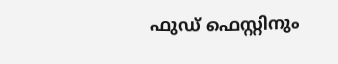ഫുഡ് ഫെസ്റ്റിനും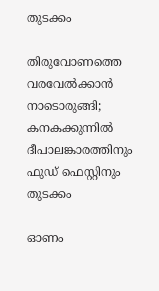തുടക്കം

തിരുവോണത്തെ വരവേൽക്കാൻ നാടൊരുങ്ങി; കനകക്കുന്നിൽ ദീപാലങ്കാരത്തിനും ഫുഡ് ഫെസ്റ്റിനും തുടക്കം

ഓണം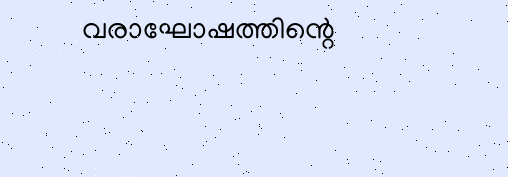വരാഘോഷത്തിന്റെ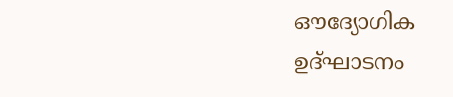ഔദ്യോഗിക ഉദ്ഘാടനം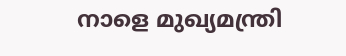നാളെ മുഖ്യമന്ത്രി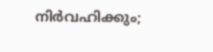നിർവഹിക്കും;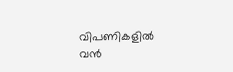വിപണികളിൽ വൻ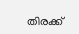തിരക്ക്